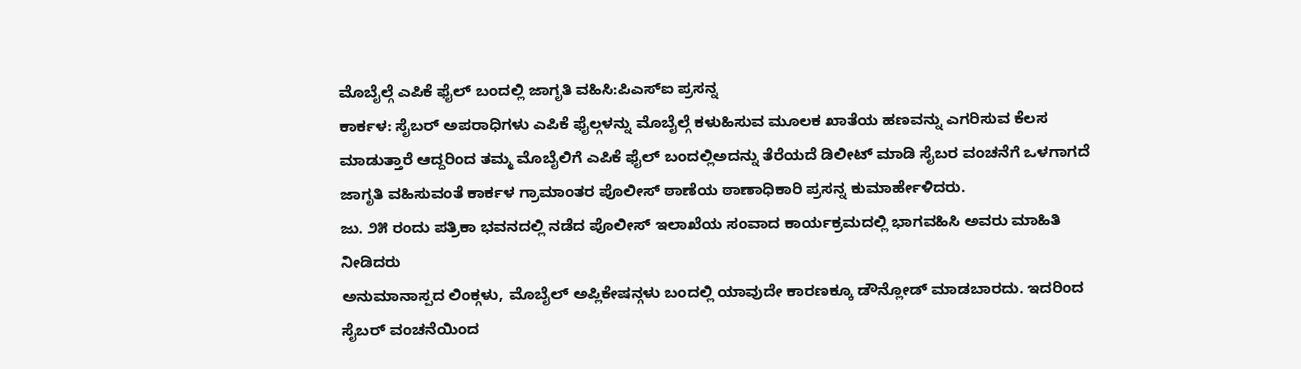ಮೊಬೈಲ್ಗೆ ಎಪಿಕೆ ಫೈಲ್ ಬಂದಲ್ಲಿ ಜಾಗೃತಿ ವಹಿಸಿ:ಪಿಎಸ್ಐ ಪ್ರಸನ್ನ
ಕಾರ್ಕಳ: ಸೈಬರ್ ಅಪರಾಧಿಗಳು ಎಪಿಕೆ ಫೈಲ್ಗಳನ್ನು ಮೊಬೈಲ್ಗೆ ಕಳುಹಿಸುವ ಮೂಲಕ ಖಾತೆಯ ಹಣವನ್ನು ಎಗರಿಸುವ ಕೆಲಸ ಮಾಡುತ್ತಾರೆ ಆದ್ದರಿಂದ ತಮ್ಮ ಮೊಬೈಲಿಗೆ ಎಪಿಕೆ ಫೈಲ್ ಬಂದಲ್ಲಿಅದನ್ನು ತೆರೆಯದೆ ಡಿಲೀಟ್ ಮಾಡಿ ಸೈಬರ ವಂಚನೆಗೆ ಒಳಗಾಗದೆ ಜಾಗೃತಿ ವಹಿಸುವಂತೆ ಕಾರ್ಕಳ ಗ್ರಾಮಾಂತರ ಪೊಲೀಸ್ ಠಾಣೆಯ ಠಾಣಾಧಿಕಾರಿ ಪ್ರಸನ್ನ ಕುಮಾರ್ಹೇಳಿದರು.
ಜು. ೨೫ ರಂದು ಪತ್ರಿಕಾ ಭವನದಲ್ಲಿ ನಡೆದ ಪೊಲೀಸ್ ಇಲಾಖೆಯ ಸಂವಾದ ಕಾರ್ಯಕ್ರಮದಲ್ಲಿ ಭಾಗವಹಿಸಿ ಅವರು ಮಾಹಿತಿ ನೀಡಿದರು
ಅನುಮಾನಾಸ್ಪದ ಲಿಂಕ್ಗಳು, ಮೊಬೈಲ್ ಅಪ್ಲಿಕೇಷನ್ಗಳು ಬಂದಲ್ಲಿ ಯಾವುದೇ ಕಾರಣಕ್ಕೂ ಡೌನ್ಲೋಡ್ ಮಾಡಬಾರದು. ಇದರಿಂದ ಸೈಬರ್ ವಂಚನೆಯಿಂದ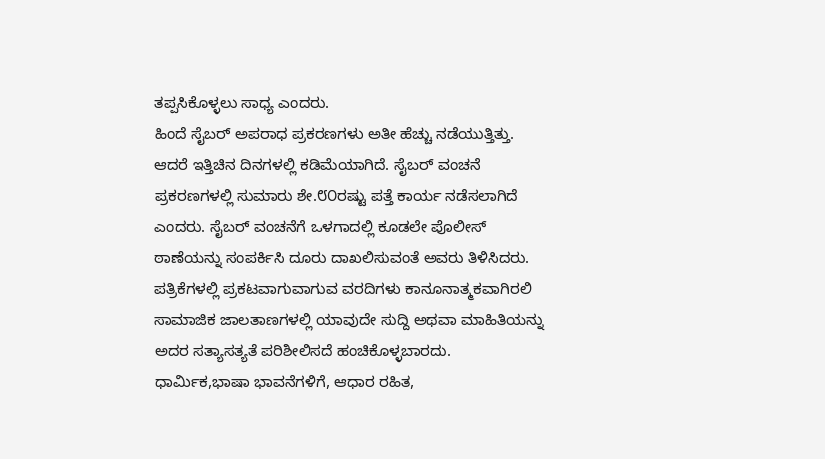ತಪ್ಪಸಿಕೊಳ್ಳಲು ಸಾಧ್ಯ ಎಂದರು.
ಹಿಂದೆ ಸೈಬರ್ ಅಪರಾಧ ಪ್ರಕರಣಗಳು ಅತೀ ಹೆಚ್ಚು ನಡೆಯುತ್ತಿತ್ತು. ಆದರೆ ಇತ್ತಿಚಿನ ದಿನಗಳಲ್ಲಿ ಕಡಿಮೆಯಾಗಿದೆ. ಸೈಬರ್ ವಂಚನೆ ಪ್ರಕರಣಗಳಲ್ಲಿ ಸುಮಾರು ಶೇ.೮೦ರಷ್ಟು ಪತ್ತೆ ಕಾರ್ಯ ನಡೆಸಲಾಗಿದೆ ಎಂದರು. ಸೈಬರ್ ವಂಚನೆಗೆ ಒಳಗಾದಲ್ಲಿ ಕೂಡಲೇ ಪೊಲೀಸ್ ಠಾಣೆಯನ್ನು ಸಂಪರ್ಕಿಸಿ ದೂರು ದಾಖಲಿಸುವಂತೆ ಅವರು ತಿಳಿಸಿದರು.
ಪತ್ರಿಕೆಗಳಲ್ಲಿ ಪ್ರಕಟವಾಗುವಾಗುವ ವರದಿಗಳು ಕಾನೂನಾತ್ಮಕವಾಗಿರಲಿ ಸಾಮಾಜಿಕ ಜಾಲತಾಣಗಳಲ್ಲಿ ಯಾವುದೇ ಸುದ್ದಿ ಅಥವಾ ಮಾಹಿತಿಯನ್ನು ಅದರ ಸತ್ಯಾಸತ್ಯತೆ ಪರಿಶೀಲಿಸದೆ ಹಂಚಿಕೊಳ್ಳಬಾರದು. ಧಾರ್ಮಿಕ,ಭಾಷಾ ಭಾವನೆಗಳಿಗೆ, ಆಧಾರ ರಹಿತ,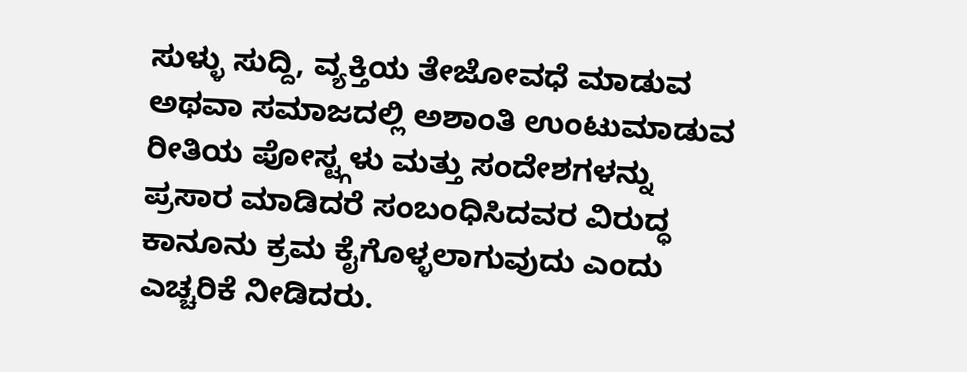ಸುಳ್ಳು ಸುದ್ದಿ, ವ್ಯಕ್ತಿಯ ತೇಜೋವಧೆ ಮಾಡುವ ಅಥವಾ ಸಮಾಜದಲ್ಲಿ ಅಶಾಂತಿ ಉಂಟುಮಾಡುವ ರೀತಿಯ ಪೋಸ್ಟ್ಗಳು ಮತ್ತು ಸಂದೇಶಗಳನ್ನು ಪ್ರಸಾರ ಮಾಡಿದರೆ ಸಂಬಂಧಿಸಿದವರ ವಿರುದ್ಧ ಕಾನೂನು ಕ್ರಮ ಕೈಗೊಳ್ಳಲಾಗುವುದು ಎಂದು ಎಚ್ಚರಿಕೆ ನೀಡಿದರು.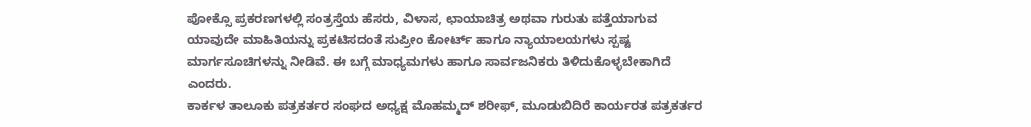ಪೋಕ್ಸೊ ಪ್ರಕರಣಗಳಲ್ಲಿ ಸಂತ್ರಸ್ತೆಯ ಹೆಸರು, ವಿಳಾಸ, ಛಾಯಾಚಿತ್ರ ಅಥವಾ ಗುರುತು ಪತ್ತೆಯಾಗುವ ಯಾವುದೇ ಮಾಹಿತಿಯನ್ನು ಪ್ರಕಟಿಸದಂತೆ ಸುಪ್ರೀಂ ಕೋರ್ಟ್ ಹಾಗೂ ನ್ಯಾಯಾಲಯಗಳು ಸ್ಪಷ್ಟ ಮಾರ್ಗಸೂಚಿಗಳನ್ನು ನೀಡಿವೆ. ಈ ಬಗ್ಗೆ ಮಾಧ್ಯಮಗಳು ಹಾಗೂ ಸಾರ್ವಜನಿಕರು ತಿಳಿದುಕೊಳ್ಳಬೇಕಾಗಿದೆ ಎಂದರು.
ಕಾರ್ಕಳ ತಾಲೂಕು ಪತ್ರಕರ್ತರ ಸಂಘದ ಅಧ್ಯಕ್ಷ ಮೊಹಮ್ಮದ್ ಶರೀಫ್, ಮೂಡುಬಿದಿರೆ ಕಾರ್ಯರತ ಪತ್ರಕರ್ತರ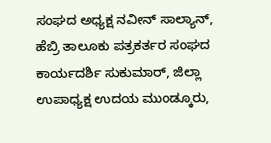ಸಂಘದ ಅಧ್ಯಕ್ಷ ನವೀನ್ ಸಾಲ್ಯಾನ್, ಹೆಬ್ರಿ ತಾಲೂಕು ಪತ್ರಕರ್ತರ ಸಂಘದ ಕಾರ್ಯದರ್ಶಿ ಸುಕುಮಾರ್, ಜಿಲ್ಲಾ ಉಪಾಧ್ಯಕ್ಷ ಉದಯ ಮುಂಡ್ಕೂರು,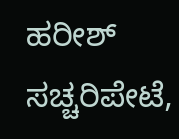ಹರೀಶ್ ಸಚ್ಚರಿಪೇಟೆ,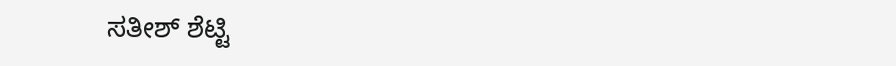ಸತೀಶ್ ಶೆಟ್ಟಿ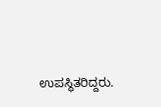ಉಪಸ್ಥಿತರಿದ್ದರು.